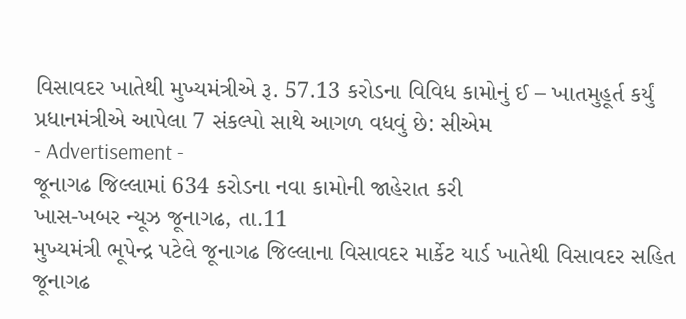વિસાવદર ખાતેથી મુખ્યમંત્રીએ રૂ. 57.13 કરોડના વિવિધ કામોનું ઈ – ખાતમુહૂર્ત કર્યું
પ્રધાનમંત્રીએ આપેલા 7 સંકલ્પો સાથે આગળ વધવું છે: સીએમ
- Advertisement -
જૂનાગઢ જિલ્લામાં 634 કરોડના નવા કામોની જાહેરાત કરી
ખાસ-ખબર ન્યૂઝ જૂનાગઢ, તા.11
મુખ્યમંત્રી ભૂપેન્દ્ર પટેલે જૂનાગઢ જિલ્લાના વિસાવદર માર્કેટ યાર્ડ ખાતેથી વિસાવદર સહિત જૂનાગઢ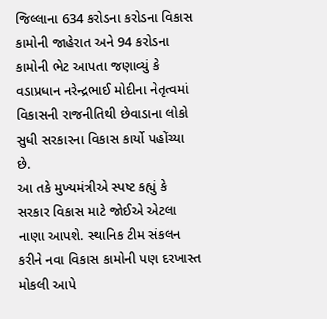જિલ્લાના 634 કરોડના કરોડના વિકાસ કામોની જાહેરાત અને 94 કરોડના કામોની ભેટ આપતા જણાવ્યું કે વડાપ્રધાન નરેન્દ્રભાઈ મોદીના નેતૃત્વમાં વિકાસની રાજનીતિથી છેવાડાના લોકો સુધી સરકારના વિકાસ કાર્યો પહોંચ્યા છે.
આ તકે મુખ્યમંત્રીએ સ્પષ્ટ કહ્યું કે સરકાર વિકાસ માટે જોઈએ એટલા નાણા આપશે. સ્થાનિક ટીમ સંકલન કરીને નવા વિકાસ કામોની પણ દરખાસ્ત મોકલી આપે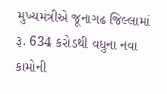મુખ્યમંત્રીએ જૂનાગઢ જિલ્લામાં રૂ. 634 કરોડથી વધુના નવા કામોની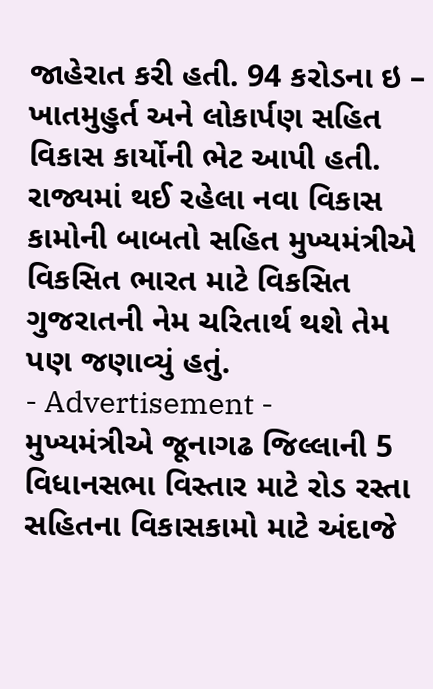જાહેરાત કરી હતી. 94 કરોડના ઇ – ખાતમુહુર્ત અને લોકાર્પણ સહિત વિકાસ કાર્યોની ભેટ આપી હતી. રાજ્યમાં થઈ રહેલા નવા વિકાસ કામોની બાબતો સહિત મુખ્યમંત્રીએ વિકસિત ભારત માટે વિકસિત ગુજરાતની નેમ ચરિતાર્થ થશે તેમ પણ જણાવ્યું હતું.
- Advertisement -
મુખ્યમંત્રીએ જૂનાગઢ જિલ્લાની 5 વિધાનસભા વિસ્તાર માટે રોડ રસ્તા સહિતના વિકાસકામો માટે અંદાજે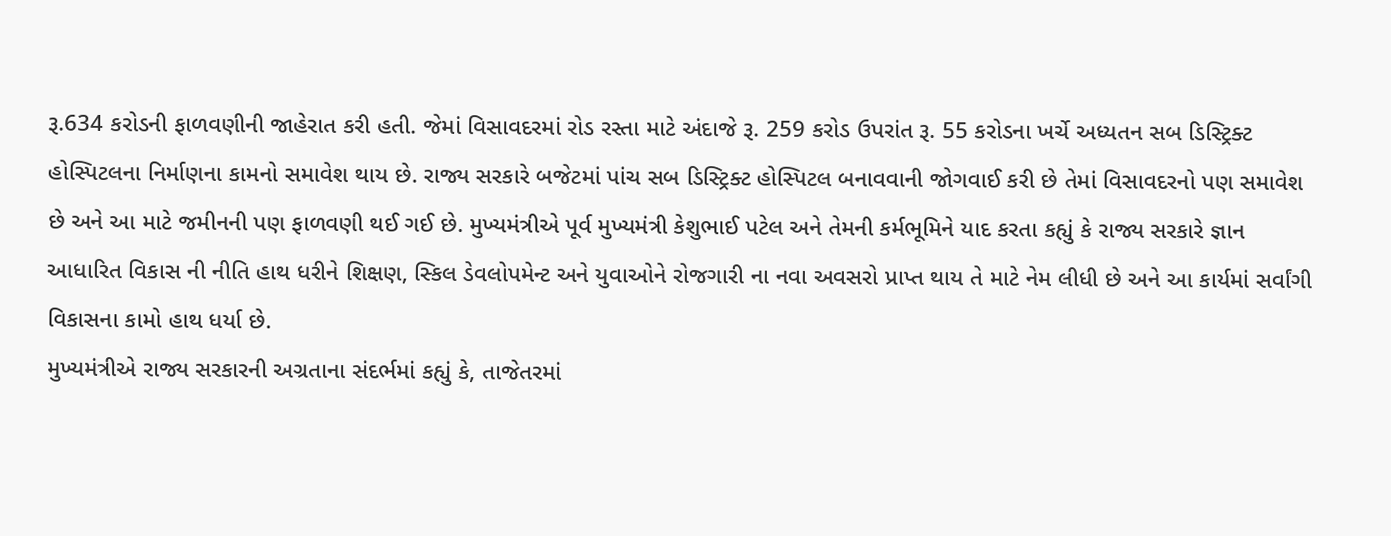રૂ.634 કરોડની ફાળવણીની જાહેરાત કરી હતી. જેમાં વિસાવદરમાં રોડ રસ્તા માટે અંદાજે રૂ. 259 કરોડ ઉપરાંત રૂ. 55 કરોડના ખર્ચે અધ્યતન સબ ડિસ્ટ્રિક્ટ હોસ્પિટલના નિર્માણના કામનો સમાવેશ થાય છે. રાજ્ય સરકારે બજેટમાં પાંચ સબ ડિસ્ટ્રિક્ટ હોસ્પિટલ બનાવવાની જોગવાઈ કરી છે તેમાં વિસાવદરનો પણ સમાવેશ છે અને આ માટે જમીનની પણ ફાળવણી થઈ ગઈ છે. મુખ્યમંત્રીએ પૂર્વ મુખ્યમંત્રી કેશુભાઈ પટેલ અને તેમની કર્મભૂમિને યાદ કરતા કહ્યું કે રાજ્ય સરકારે જ્ઞાન આધારિત વિકાસ ની નીતિ હાથ ધરીને શિક્ષણ, સ્કિલ ડેવલોપમેન્ટ અને યુવાઓને રોજગારી ના નવા અવસરો પ્રાપ્ત થાય તે માટે નેમ લીધી છે અને આ કાર્યમાં સર્વાંગી વિકાસના કામો હાથ ધર્યા છે.
મુખ્યમંત્રીએ રાજ્ય સરકારની અગ્રતાના સંદર્ભમાં કહ્યું કે, તાજેતરમાં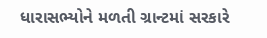ધારાસભ્યોને મળતી ગ્રાન્ટમાં સરકારે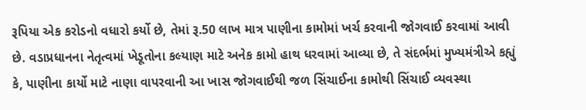રૂપિયા એક કરોડનો વધારો કર્યો છે, તેમાં રૂ.50 લાખ માત્ર પાણીના કામોમાં ખર્ચ કરવાની જોગવાઈ કરવામાં આવી છે. વડાપ્રધાનના નેતૃત્વમાં ખેડૂતોના કલ્યાણ માટે અનેક કામો હાથ ધરવામાં આવ્યા છે, તે સંદર્ભમાં મુખ્યમંત્રીએ કહ્યું કે, પાણીના કાર્યો માટે નાણા વાપરવાની આ ખાસ જોગવાઈથી જળ સિંચાઈના કામોથી સિંચાઈ વ્યવસ્થા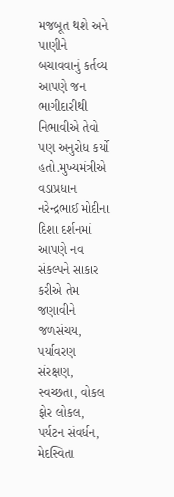મજબૂત થશે અને પાણીને બચાવવાનું કર્તવ્ય આપણે જન ભાગીદારીથી નિભાવીએ તેવો પણ અનુરોધ કર્યો હતો.મુખ્યમંત્રીએ વડાપ્રધાન નરેન્દ્રભાઈ મોદીના દિશા દર્શનમાં આપણે નવ સંકલ્પને સાકાર કરીએ તેમ જણાવીને જળસંચય, પર્યાવરણ સંરક્ષણ, સ્વચ્છતા, વોકલ ફોર લોકલ, પર્યટન સંવર્ધન, મેદસ્વિતા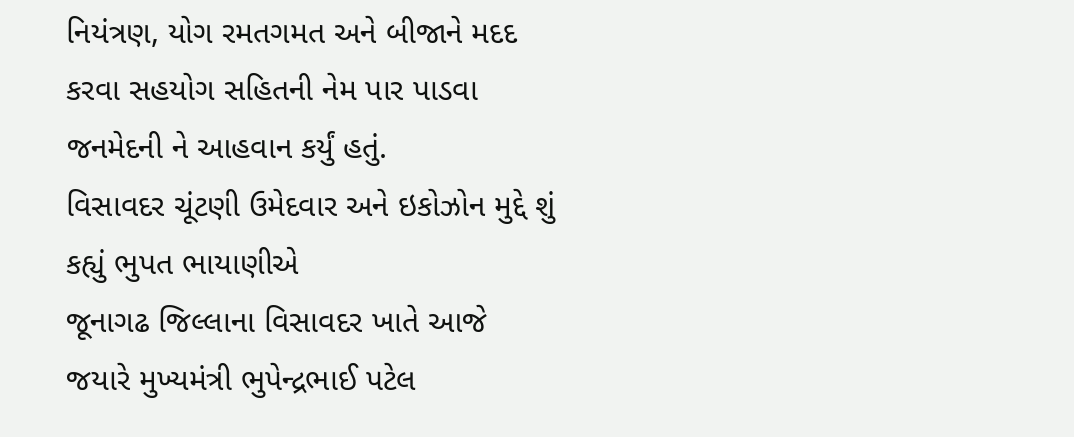નિયંત્રણ, યોગ રમતગમત અને બીજાને મદદ કરવા સહયોગ સહિતની નેમ પાર પાડવા જનમેદની ને આહવાન કર્યું હતું.
વિસાવદર ચૂંટણી ઉમેદવાર અને ઇકોઝોન મુદ્દે શું કહ્યું ભુપત ભાયાણીએ
જૂનાગઢ જિલ્લાના વિસાવદર ખાતે આજે જયારે મુખ્યમંત્રી ભુપેન્દ્રભાઈ પટેલ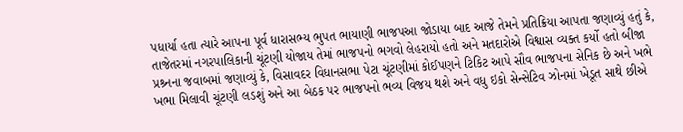પધાર્યા હતા ત્યારે આપના પૂર્વ ધારાસભ્ય ભુપત ભાયાણી ભાજપઆ જોડાયા બાદ આજે તેમને પ્રતિક્રિયા આપતા જણાવ્યું હતું કે, તાજેતરમાં નગરપાલિકાની ચૂંટણી યોજાય તેમાં ભાજપનો ભગવો લેહરાયો હતો અને મતદારોએ વિશ્વાસ વ્યક્ત કર્યો હતો બીજા પ્રશ્ર્નના જવાબમાં જણાવ્યું કે, વિસાવદર વિધાનસભા પેટા ચૂંટણીમાં કોઈપણને ટિકિટ આપે સૌવ ભાજપના સેનિક છે અને ખભે ખભા મિલાવી ચૂંટણી લડશું અને આ બેઠક પર ભાજપનો ભવ્ય વિજય થશે અને વધુ ઇકો સેન્સેટિવ ઝોનમાં ખેડૂત સાથે છીએ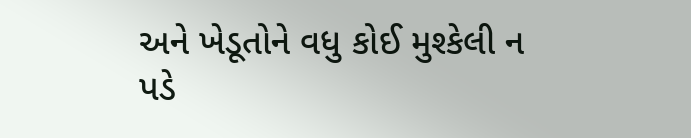અને ખેડૂતોને વધુ કોઈ મુશ્કેલી ન પડે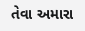તેવા અમારા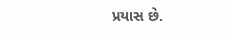પ્રયાસ છે.